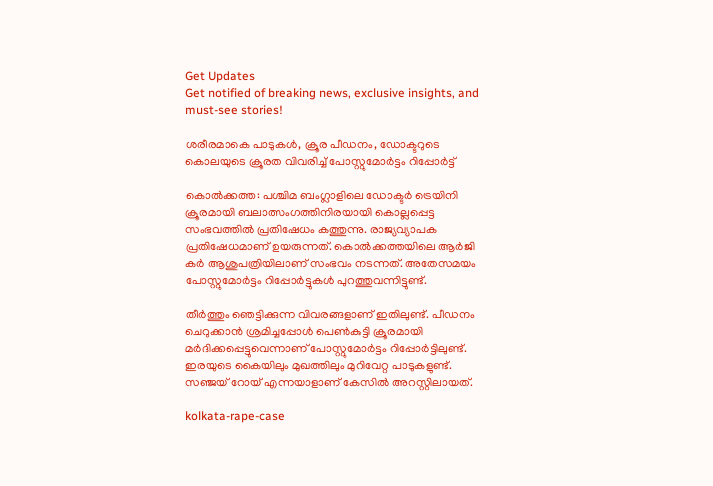Get Updates
Get notified of breaking news, exclusive insights, and must-see stories!

ശരീരമാകെ പാടുകള്‍, ക്രൂര പീഡനം, ഡോക്ടറുടെ കൊലയുടെ ക്രൂരത വിവരിച്ച് പോസ്റ്റുമോര്‍ട്ടം റിപ്പോര്‍ട്ട്

കൊല്‍ക്കത്ത: പശ്ചിമ ബംഗ്ലാളിലെ ഡോക്ടര്‍ ട്രെയിനി ക്രൂരമായി ബലാത്സംഗത്തിനിരയായി കൊല്ലപ്പെട്ട സംഭവത്തില്‍ പ്രതിഷേധം കത്തുന്നു. രാജ്യവ്യാപക പ്രതിഷേധമാണ് ഉയരുന്നത്. കൊല്‍ക്കത്തയിലെ ആര്‍ജി കര്‍ ആശുപത്രിയിലാണ് സംഭവം നടന്നത്. അതേസമയം പോസ്റ്റുമോര്‍ട്ടം റിപ്പോര്‍ട്ടുകള്‍ പുറത്തുവന്നിട്ടുണ്ട്.

തീര്‍ത്തും ഞെട്ടിക്കുന്ന വിവരങ്ങളാണ് ഇതിലുണ്ട്. പീഡനം ചെറുക്കാന്‍ ശ്രമിച്ചപ്പോള്‍ പെണ്‍കുട്ടി ക്രൂരമായി മര്‍ദിക്കപ്പെട്ടുവെന്നാണ് പോസ്റ്റുമോര്‍ട്ടം റിപ്പോര്‍ട്ടിലുണ്ട്. ഇരയുടെ കൈയിലും മുഖത്തിലും മുറിവേറ്റ പാടുകളുണ്ട്. സഞ്ജയ് റോയ് എന്നയാളാണ് കേസില്‍ അറസ്റ്റിലായത്.

kolkata-rape-case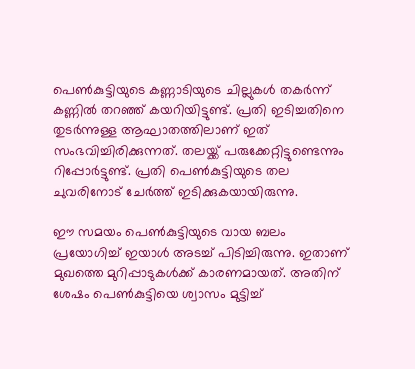പെണ്‍കുട്ടിയുടെ കണ്ണാടിയുടെ ചില്ലുകള്‍ തകര്‍ന്ന് കണ്ണില്‍ തറഞ്ഞ് കയറിയിട്ടുണ്ട്. പ്രതി ഇടിച്ചതിനെ തുടര്‍ന്നുള്ള ആഘാതത്തിലാണ് ഇത് സംഭവിച്ചിരിക്കുന്നത്. തലയ്ക്ക് പരുക്കേറ്റിട്ടുണ്ടെന്നും റിപ്പോര്‍ട്ടുണ്ട്. പ്രതി പെണ്‍കുട്ടിയുടെ തല ചുവരിനോട് ചേര്‍ത്ത് ഇടിക്കുകയായിരുന്നു.

ഈ സമയം പെണ്‍കുട്ടിയുടെ വായ ബലം പ്രയോഗിച്ച് ഇയാള്‍ അടച്ച് പിടിച്ചിരുന്നു. ഇതാണ് മുഖത്തെ മുറിപ്പാടുകള്‍ക്ക് കാരണമായത്. അതിന് ശേഷം പെണ്‍കുട്ടിയെ ശ്വാസം മുട്ടിച്ച്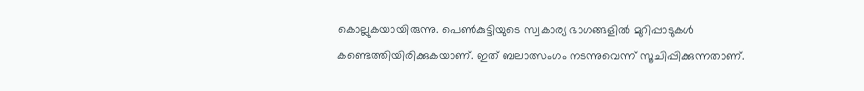കൊല്ലുകയായിരുന്നു. പെണ്‍കുട്ടിയുടെ സ്വകാര്യ ഭാഗങ്ങളില്‍ മുറിപ്പാടുകള്‍ കണ്ടെത്തിയിരിക്കുകയാണ്. ഇത് ബലാത്സംഗം നടന്നുവെന്ന് സൂചിപ്പിക്കുന്നതാണ്.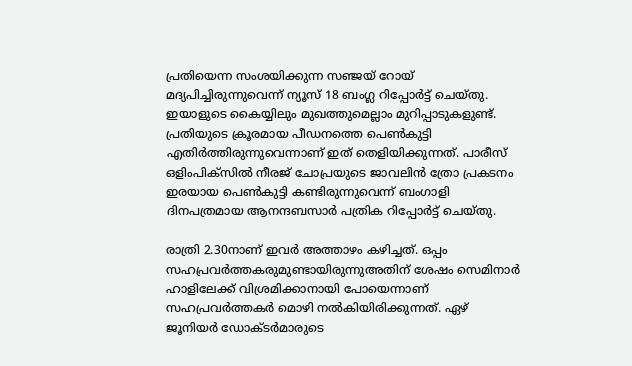പ്രതിയെന്ന സംശയിക്കുന്ന സഞ്ജയ് റോയ് മദ്യപിച്ചിരുന്നുവെന്ന് ന്യൂസ് 18 ബംഗ്ല റിപ്പോര്‍ട്ട് ചെയ്തു. ഇയാളുടെ കൈയ്യിലും മുഖത്തുമെല്ലാം മുറിപ്പാടുകളുണ്ട്. പ്രതിയുടെ ക്രൂരമായ പീഡനത്തെ പെണ്‍കുട്ടി എതിര്‍ത്തിരുന്നുവെന്നാണ് ഇത് തെളിയിക്കുന്നത്. പാരീസ് ഒളിംപിക്‌സില്‍ നീരജ് ചോപ്രയുടെ ജാവലിന്‍ ത്രോ പ്രകടനം ഇരയായ പെണ്‍കുട്ടി കണ്ടിരുന്നുവെന്ന് ബംഗാളി ദിനപത്രമായ ആനന്ദബസാര്‍ പത്രിക റിപ്പോര്‍ട്ട് ചെയ്തു.

രാത്രി 2.30നാണ് ഇവര്‍ അത്താഴം കഴിച്ചത്. ഒപ്പം സഹപ്രവര്‍ത്തകരുമുണ്ടായിരുന്നുഅതിന് ശേഷം സെമിനാര്‍ ഹാളിലേക്ക് വിശ്രമിക്കാനായി പോയെന്നാണ് സഹപ്രവര്‍ത്തകര്‍ മൊഴി നല്‍കിയിരിക്കുന്നത്. ഏഴ് ജൂനിയര്‍ ഡോക്ടര്‍മാരുടെ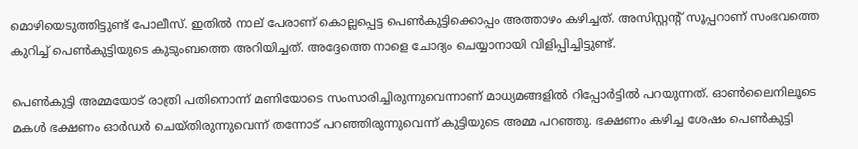മൊഴിയെടുത്തിട്ടുണ്ട് പോലീസ്. ഇതില്‍ നാല് പേരാണ് കൊല്ലപ്പെട്ട പെണ്‍കുട്ടിക്കൊപ്പം അത്താഴം കഴിച്ചത്. അസിസ്റ്റന്റ് സൂപ്പറാണ് സംഭവത്തെ കുറിച്ച് പെണ്‍കുട്ടിയുടെ കുടുംബത്തെ അറിയിച്ചത്. അദ്ദേത്തെ നാളെ ചോദ്യം ചെയ്യാനായി വിളിപ്പിച്ചിട്ടുണ്ട്.

പെണ്‍കുട്ടി അമ്മയോട് രാത്രി പതിനൊന്ന് മണിയോടെ സംസാരിച്ചിരുന്നുവെന്നാണ് മാധ്യമങ്ങളില്‍ റിപ്പോര്‍ട്ടില്‍ പറയുന്നത്. ഓണ്‍ലൈനിലൂടെ മകള്‍ ഭക്ഷണം ഓര്‍ഡര്‍ ചെയ്തിരുന്നുവെന്ന് തന്നോട് പറഞ്ഞിരുന്നുവെന്ന് കുട്ടിയുടെ അമ്മ പറഞ്ഞു. ഭക്ഷണം കഴിച്ച ശേഷം പെണ്‍കുട്ടി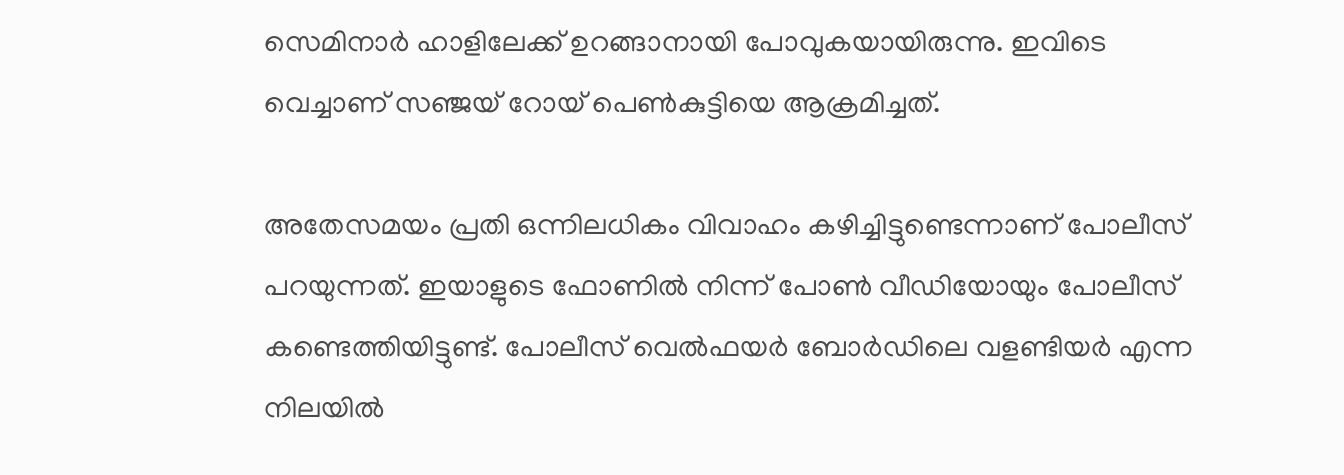സെമിനാര്‍ ഹാളിലേക്ക് ഉറങ്ങാനായി പോവുകയായിരുന്നു. ഇവിടെ വെച്ചാണ് സഞ്ജയ് റോയ് പെണ്‍കുട്ടിയെ ആക്രമിച്ചത്.

അതേസമയം പ്രതി ഒന്നിലധികം വിവാഹം കഴിച്ചിട്ടുണ്ടെന്നാണ് പോലീസ് പറയുന്നത്. ഇയാളുടെ ഫോണില്‍ നിന്ന് പോണ്‍ വീഡിയോയും പോലീസ് കണ്ടെത്തിയിട്ടുണ്ട്. പോലീസ് വെല്‍ഫയര്‍ ബോര്‍ഡിലെ വളണ്ടിയര്‍ എന്ന നിലയില്‍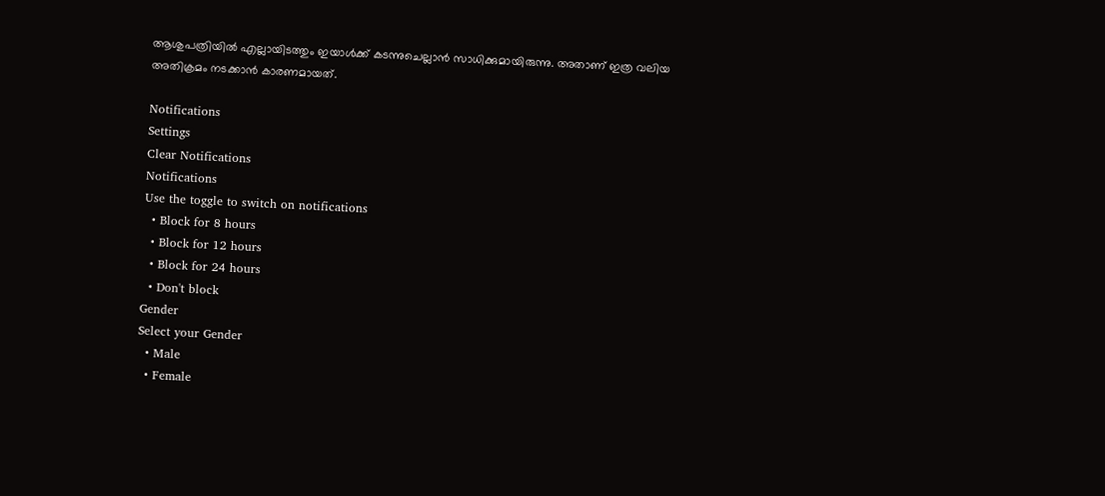ആശുപത്രിയില്‍ എല്ലായിടത്തും ഇയാള്‍ക്ക് കടന്നുചെല്ലാന്‍ സാധിക്കുമായിരുന്നു. അതാണ് ഇത്ര വലിയ അതിക്രമം നടക്കാന്‍ കാരണമായത്.

Notifications
Settings
Clear Notifications
Notifications
Use the toggle to switch on notifications
  • Block for 8 hours
  • Block for 12 hours
  • Block for 24 hours
  • Don't block
Gender
Select your Gender
  • Male
  • Female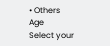• Others
Age
Select your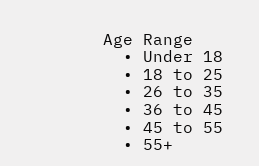Age Range
  • Under 18
  • 18 to 25
  • 26 to 35
  • 36 to 45
  • 45 to 55
  • 55+